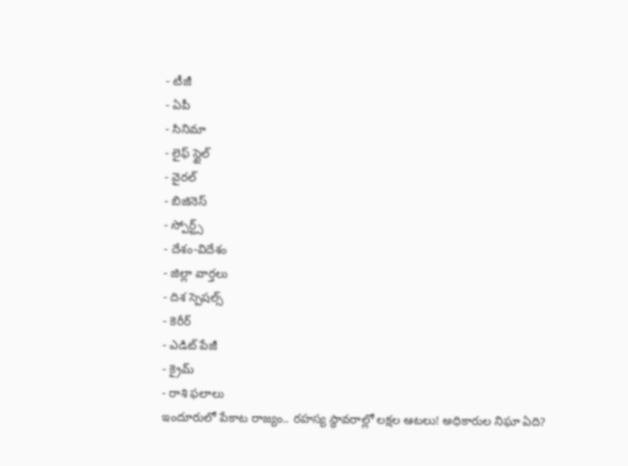- టీజీ
- ఏపీ
- సినిమా
- లైఫ్ స్టైల్
- వైరల్
- బిజినెస్
- స్పోర్ట్స్
- దేశం-విదేశం
- జిల్లా వార్తలు
- దిశ స్పెషల్స్
- కెరీర్
- ఎడిట్ పేజీ
- క్రైమ్
- రాశి ఫలాలు
ఇందూరులో పేకాట రాజ్యం.. రహస్య స్థావరాల్లో లక్షల ఆటలు! అధికారుల నిఘా ఏది?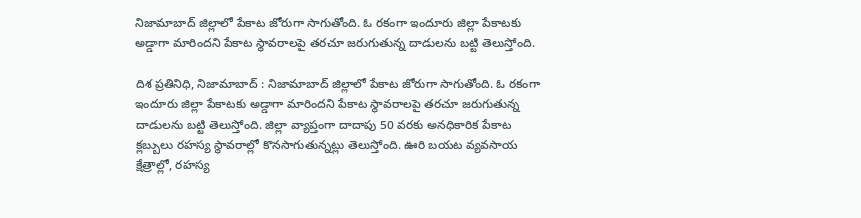నిజామాబాద్ జిల్లాలో పేకాట జోరుగా సాగుతోంది. ఓ రకంగా ఇందూరు జిల్లా పేకాటకు అడ్డాగా మారిందని పేకాట స్థావరాలపై తరచూ జరుగుతున్న దాడులను బట్టి తెలుస్తోంది.

దిశ ప్రతినిధి, నిజామాబాద్ : నిజామాబాద్ జిల్లాలో పేకాట జోరుగా సాగుతోంది. ఓ రకంగా ఇందూరు జిల్లా పేకాటకు అడ్డాగా మారిందని పేకాట స్థావరాలపై తరచూ జరుగుతున్న దాడులను బట్టి తెలుస్తోంది. జిల్లా వ్యాప్తంగా దాదాపు 50 వరకు అనధికారిక పేకాట క్లబ్బులు రహస్య స్థావరాల్లో కొనసాగుతున్నట్లు తెలుస్తోంది. ఊరి బయట వ్యవసాయ క్షేత్రాల్లో, రహస్య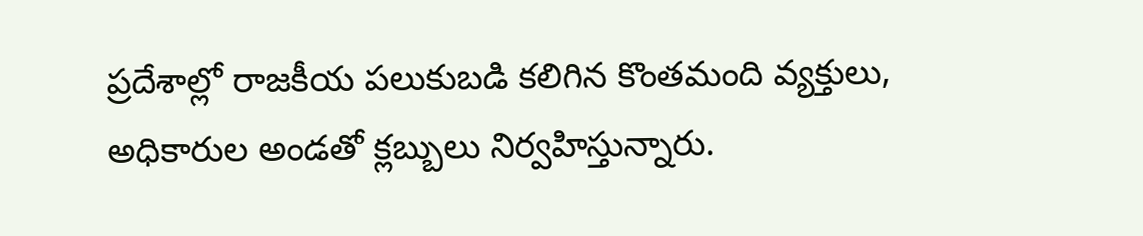ప్రదేశాల్లో రాజకీయ పలుకుబడి కలిగిన కొంతమంది వ్యక్తులు, అధికారుల అండతో క్లబ్బులు నిర్వహిస్తున్నారు.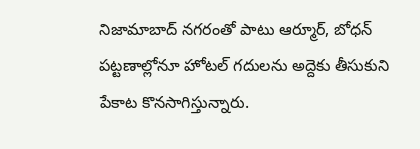నిజామాబాద్ నగరంతో పాటు ఆర్మూర్, బోధన్ పట్టణాల్లోనూ హోటల్ గదులను అద్దెకు తీసుకుని పేకాట కొనసాగిస్తున్నారు.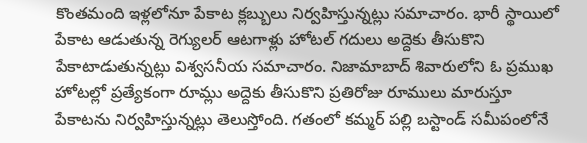కొంతమంది ఇళ్లలోనూ పేకాట క్లబ్బులు నిర్వహిస్తున్నట్లు సమాచారం. భారీ స్థాయిలో పేకాట ఆడుతున్న రెగ్యులర్ ఆటగాళ్లు హోటల్ గదులు అద్దెకు తీసుకొని పేకాటాడుతున్నట్లు విశ్వసనీయ సమాచారం. నిజామాబాద్ శివారులోని ఓ ప్రముఖ హోటల్లో ప్రత్యేకంగా రూమ్లు అద్దెకు తీసుకొని ప్రతిరోజు రూములు మారుస్తూ పేకాటను నిర్వహిస్తున్నట్లు తెలుస్తోంది. గతంలో కమ్మర్ పల్లి బస్టాండ్ సమీపంలోనే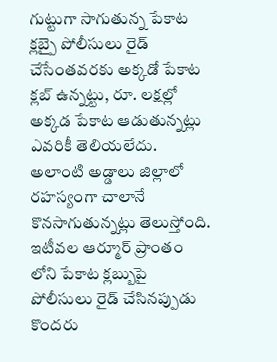గుట్టుగా సాగుతున్న పేకాట క్లబ్పై పోలీసులు రైడ్ చేసేంతవరకు అక్కడో పేకాట క్లబ్ ఉన్నట్టు, రూ. లక్షల్లో అక్కడ పేకాట ఆడుతున్నట్లు ఎవరికీ తెలియలేదు. అలాంటి అడ్డాలు జిల్లాలో రహస్యంగా చాలానే కొనసాగుతున్నట్లు తెలుస్తోంది. ఇటీవల ఆర్మూర్ ప్రాంతం లోని పేకాట క్లబ్బుపై పోలీసులు రైడ్ చేసినప్పుడు కొందరు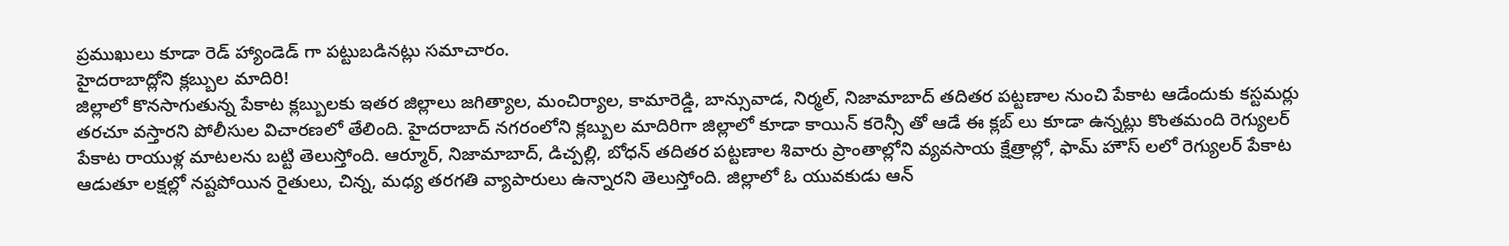ప్రముఖులు కూడా రెడ్ హ్యాండెడ్ గా పట్టుబడినట్లు సమాచారం.
హైదరాబాద్లోని క్లబ్బుల మాదిరి!
జిల్లాలో కొనసాగుతున్న పేకాట క్లబ్బులకు ఇతర జిల్లాలు జగిత్యాల, మంచిర్యాల, కామారెడ్డి, బాన్సువాడ, నిర్మల్, నిజామాబాద్ తదితర పట్టణాల నుంచి పేకాట ఆడేందుకు కస్టమర్లు తరచూ వస్తారని పోలీసుల విచారణలో తేలింది. హైదరాబాద్ నగరంలోని క్లబ్బుల మాదిరిగా జిల్లాలో కూడా కాయిన్ కరెన్సీ తో ఆడే ఈ క్లబ్ లు కూడా ఉన్నట్లు కొంతమంది రెగ్యులర్ పేకాట రాయుళ్ల మాటలను బట్టి తెలుస్తోంది. ఆర్మూర్, నిజామాబాద్, డిచ్పల్లి, బోధన్ తదితర పట్టణాల శివారు ప్రాంతాల్లోని వ్యవసాయ క్షేత్రాల్లో, ఫామ్ హౌస్ లలో రెగ్యులర్ పేకాట ఆడుతూ లక్షల్లో నష్టపోయిన రైతులు, చిన్న, మధ్య తరగతి వ్యాపారులు ఉన్నారని తెలుస్తోంది. జిల్లాలో ఓ యువకుడు ఆన్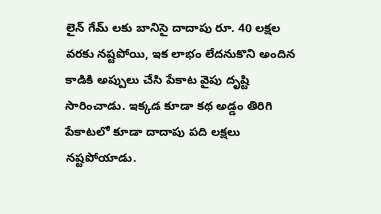లైన్ గేమ్ లకు బానిసై దాదాపు రూ. 40 లక్షల వరకు నష్టపోయి, ఇక లాభం లేదనుకొని అందిన కాడికి అప్పులు చేసి పేకాట వైపు దృష్టి సారించాడు. ఇక్కడ కూడా కథ అడ్డం తిరిగి పేకాటలో కూడా దాదాపు పది లక్షలు నష్టపోయాడు.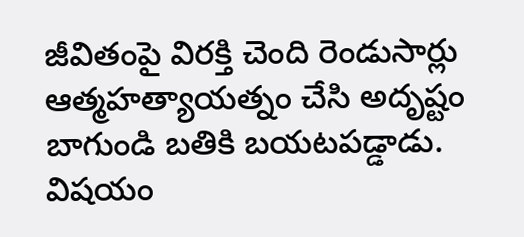జీవితంపై విరక్తి చెంది రెండుసార్లు ఆత్మహత్యాయత్నం చేసి అదృష్టం బాగుండి బతికి బయటపడ్డాడు. విషయం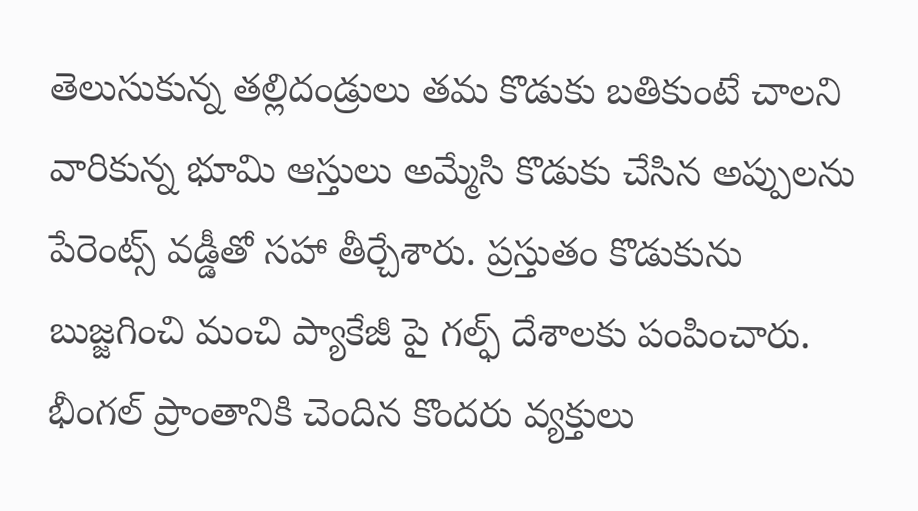తెలుసుకున్న తల్లిదండ్రులు తమ కొడుకు బతికుంటే చాలని వారికున్న భూమి ఆస్తులు అమ్మేసి కొడుకు చేసిన అప్పులను పేరెంట్స్ వడ్డీతో సహా తీర్చేశారు. ప్రస్తుతం కొడుకును బుజ్జగించి మంచి ప్యాకేజీ పై గల్ఫ్ దేశాలకు పంపించారు. భీంగల్ ప్రాంతానికి చెందిన కొందరు వ్యక్తులు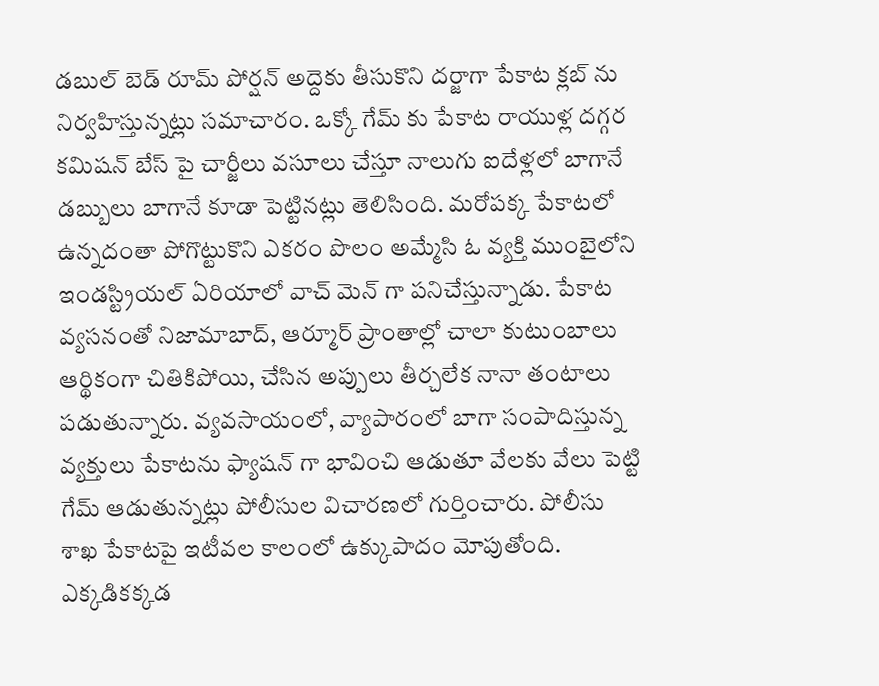డబుల్ బెడ్ రూమ్ పోర్షన్ అద్దెకు తీసుకొని దర్జాగా పేకాట క్లబ్ ను నిర్వహిస్తున్నట్లు సమాచారం. ఒక్కో గేమ్ కు పేకాట రాయుళ్ల దగ్గర కమిషన్ బేస్ పై చార్జీలు వసూలు చేస్తూ నాలుగు ఐదేళ్లలో బాగానే డబ్బులు బాగానే కూడా పెట్టినట్లు తెలిసింది. మరోపక్క పేకాటలో ఉన్నదంతా పోగొట్టుకొని ఎకరం పొలం అమ్మేసి ఓ వ్యక్తి ముంబైలోని ఇండస్ట్రియల్ ఏరియాలో వాచ్ మెన్ గా పనిచేస్తున్నాడు. పేకాట వ్యసనంతో నిజామాబాద్, ఆర్మూర్ ప్రాంతాల్లో చాలా కుటుంబాలు ఆర్థికంగా చితికిపోయి, చేసిన అప్పులు తీర్చలేక నానా తంటాలు పడుతున్నారు. వ్యవసాయంలో, వ్యాపారంలో బాగా సంపాదిస్తున్న వ్యక్తులు పేకాటను ఫ్యాషన్ గా భావించి ఆడుతూ వేలకు వేలు పెట్టి గేమ్ ఆడుతున్నట్లు పోలీసుల విచారణలో గుర్తించారు. పోలీసు శాఖ పేకాటపై ఇటీవల కాలంలో ఉక్కుపాదం మోపుతోంది. ఎక్కడికక్కడ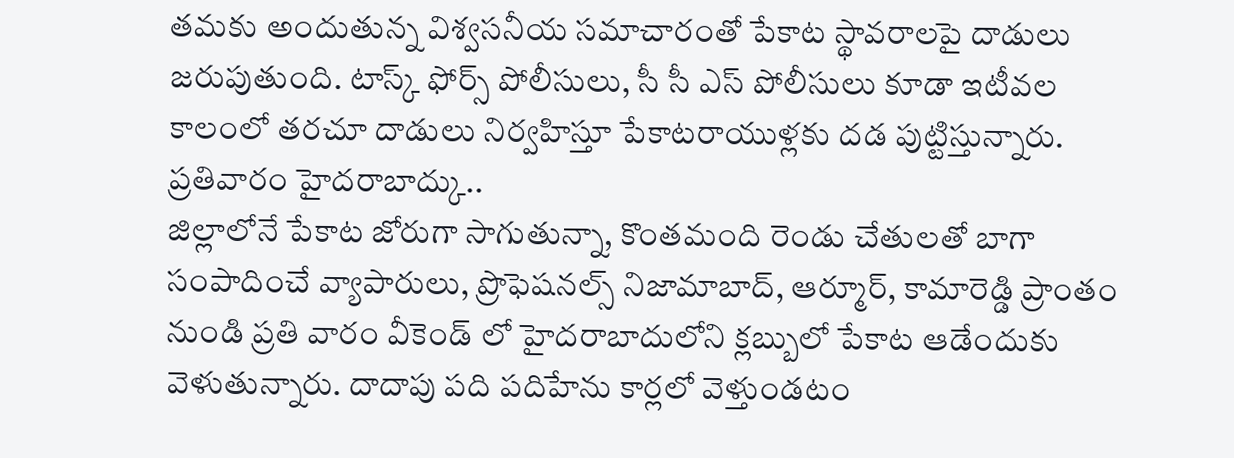తమకు అందుతున్న విశ్వసనీయ సమాచారంతో పేకాట స్థావరాలపై దాడులు జరుపుతుంది. టాస్క్ ఫోర్స్ పోలీసులు, సీ సీ ఎస్ పోలీసులు కూడా ఇటీవల కాలంలో తరచూ దాడులు నిర్వహిస్తూ పేకాటరాయుళ్లకు దడ పుట్టిస్తున్నారు.
ప్రతివారం హైదరాబాద్కు..
జిల్లాలోనే పేకాట జోరుగా సాగుతున్నా, కొంతమంది రెండు చేతులతో బాగా సంపాదించే వ్యాపారులు, ప్రొఫెషనల్స్ నిజామాబాద్, ఆర్మూర్, కామారెడ్డి ప్రాంతం నుండి ప్రతి వారం వీకెండ్ లో హైదరాబాదులోని క్లబ్బులో పేకాట ఆడేందుకు వెళుతున్నారు. దాదాపు పది పదిహేను కార్లలో వెళ్తుండటం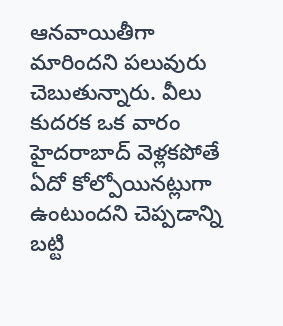ఆనవాయితీగా మారిందని పలువురు చెబుతున్నారు. వీలు కుదరక ఒక వారం హైదరాబాద్ వెళ్లకపోతే ఏదో కోల్పోయినట్లుగా ఉంటుందని చెప్పడాన్ని బట్టి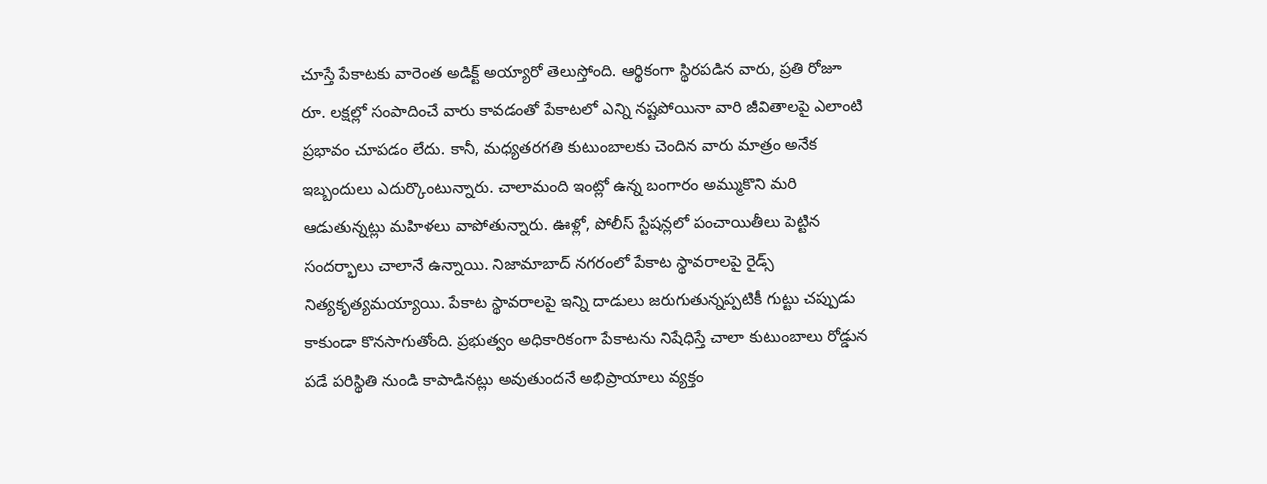చూస్తే పేకాటకు వారెంత అడిక్ట్ అయ్యారో తెలుస్తోంది. ఆర్థికంగా స్థిరపడిన వారు, ప్రతి రోజూ రూ. లక్షల్లో సంపాదించే వారు కావడంతో పేకాటలో ఎన్ని నష్టపోయినా వారి జీవితాలపై ఎలాంటి ప్రభావం చూపడం లేదు. కానీ, మధ్యతరగతి కుటుంబాలకు చెందిన వారు మాత్రం అనేక ఇబ్బందులు ఎదుర్కొంటున్నారు. చాలామంది ఇంట్లో ఉన్న బంగారం అమ్ముకొని మరి ఆడుతున్నట్లు మహిళలు వాపోతున్నారు. ఊళ్లో, పోలీస్ స్టేషన్లలో పంచాయితీలు పెట్టిన సందర్భాలు చాలానే ఉన్నాయి. నిజామాబాద్ నగరంలో పేకాట స్థావరాలపై రైడ్స్ నిత్యకృత్యమయ్యాయి. పేకాట స్థావరాలపై ఇన్ని దాడులు జరుగుతున్నప్పటికీ గుట్టు చప్పుడు కాకుండా కొనసాగుతోంది. ప్రభుత్వం అధికారికంగా పేకాటను నిషేధిస్తే చాలా కుటుంబాలు రోడ్డున పడే పరిస్థితి నుండి కాపాడినట్లు అవుతుందనే అభిప్రాయాలు వ్యక్తం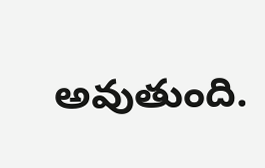అవుతుంది.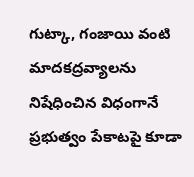గుట్కా, గంజాయి వంటి మాదకద్రవ్యాలను నిషేధించిన విధంగానే ప్రభుత్వం పేకాటపై కూడా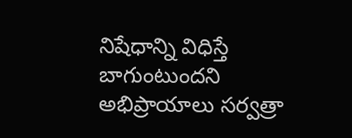నిషేధాన్ని విధిస్తే బాగుంటుందని అభిప్రాయాలు సర్వత్రా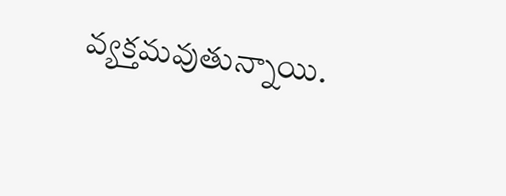వ్యక్తమవుతున్నాయి.